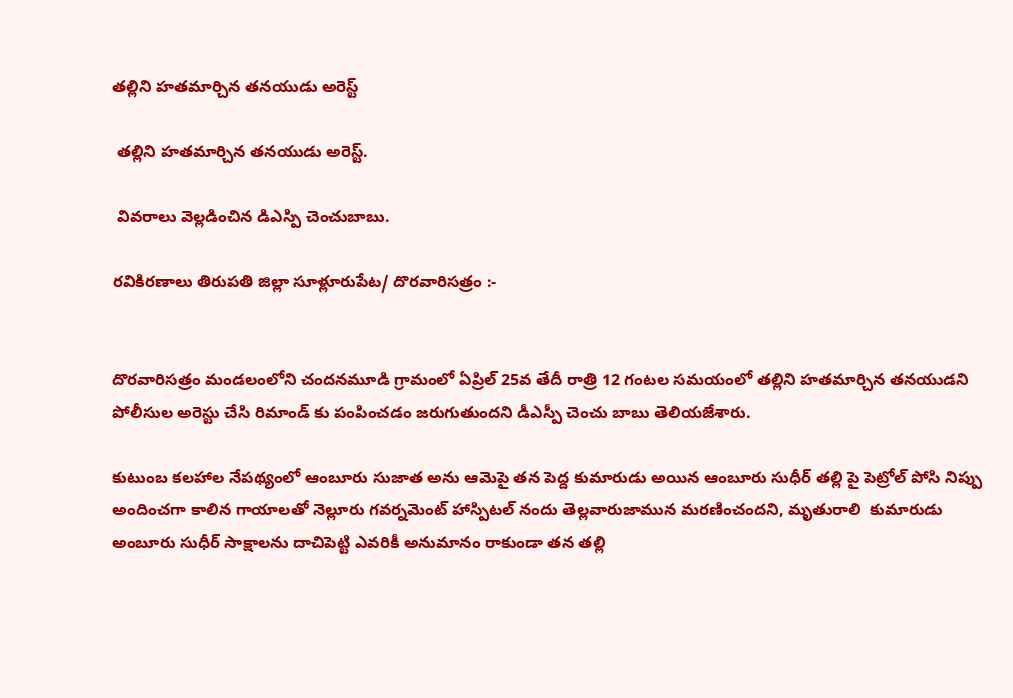తల్లిని హతమార్చిన తనయుడు అరెస్ట్

 తల్లిని హతమార్చిన తనయుడు అరెస్ట్.

 వివరాలు వెల్లడించిన డిఎస్పి చెంచుబాబు.

రవికిరణాలు తిరుపతి జిల్లా సూళ్లూరుపేట/ దొరవారిసత్రం :-


దొరవారిసత్రం మండలంలోని చందనమూడి గ్రామంలో ఏప్రిల్ 25వ తేదీ రాత్రి 12 గంటల సమయంలో తల్లిని హతమార్చిన తనయుడని పోలీసుల అరెస్టు చేసి రిమాండ్ కు పంపించడం జరుగుతుందని డీఎస్పీ చెంచు బాబు తెలియజేశారు.

కుటుంబ కలహాల నేపథ్యంలో ఆంబూరు సుజాత అను ఆమెపై తన పెద్ద కుమారుడు అయిన ఆంబూరు సుధీర్ తల్లి పై పెట్రోల్ పోసి నిప్పు అందించగా కాలిన గాయాలతో నెల్లూరు గవర్నమెంట్ హాస్పిటల్ నందు తెల్లవారుజామున మరణించందని, మృతురాలి  కుమారుడు అంబూరు సుధీర్ సాక్షాలను దాచిపెట్టి ఎవరికీ అనుమానం రాకుండా తన తల్లి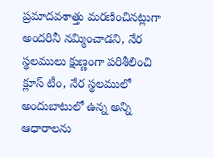ప్రమాదవశాత్తు మరణించినట్లుగా అందరినీ నమ్మించాడని, నేర స్థలములు క్షుణ్ణంగా పరిశీలించి క్లూస్ టీం, నేర స్థలములో అందుబాటులో ఉన్న అన్ని ఆధారాలను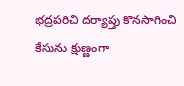భద్రపరిచి దర్యాప్తు కొనసాగించి కేసును క్షుణ్ణంగా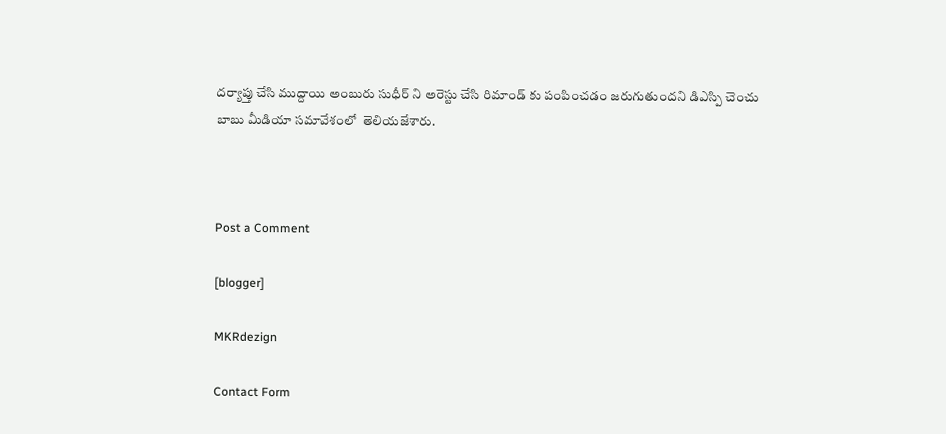దర్యాప్తు చేసి ముద్దాయి అంబురు సుధీర్ ని అరెస్టు చేసి రిమాండ్ కు పంపించడం జరుగుతుందని డిఎస్పి చెంచు బాబు మీడియా సమావేశంలో  తెలియజేశారు.



Post a Comment

[blogger]

MKRdezign

Contact Form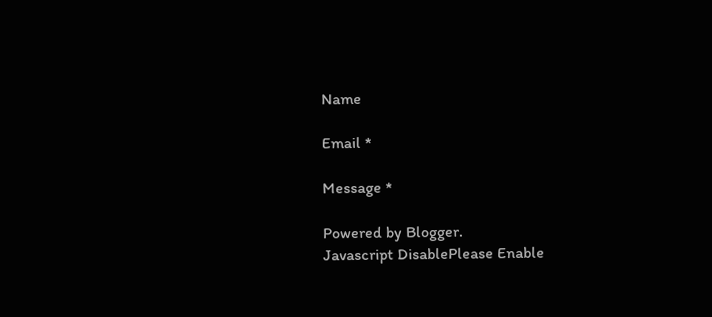Name

Email *

Message *

Powered by Blogger.
Javascript DisablePlease Enable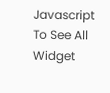Javascript To See All Widget